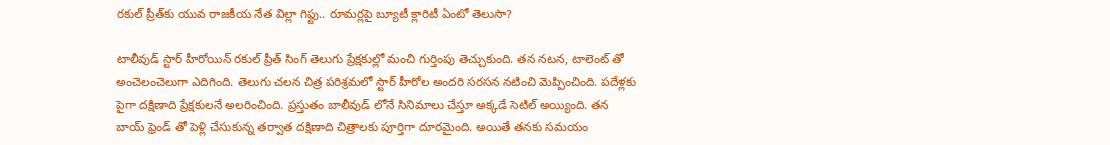రకుల్‌ ప్రీత్‌కు యువ రాజకీయ నేత విల్లా గిఫ్టు.. రూమర్లపై బ్యూటీ క్లారిటీ ఏంటో తెలుసా?

టాలీవుడ్ స్టార్ హీరోయిన్ రకుల్ ప్రీత్ సింగ్ తెలుగు ప్రేక్షకుల్లో మంచి గుర్తింపు తెచ్చుకుంది. తన నటన, టాలెంట్ తో అంచెలంచెలుగా ఎదిగింది. తెలుగు చలన చిత్ర పరిశ్రమలో స్టార్ హీరోల అందరి సరసన నటించి మెప్పించింది. పదేళ్లకు పైగా దక్షిణాది ప్రేక్షకులనే అలరించింది. ప్రస్తుతం బాలీవుడ్ లోనే సినిమాలు చేస్తూ అక్కడే సెటిల్ అయ్యింది. తన బాయ్ ఫ్రెండ్ తో పెళ్లి చేసుకున్న తర్వాత దక్షిణాది చిత్రాలకు పూర్తిగా దూరమైంది. అయితే తనకు సమయం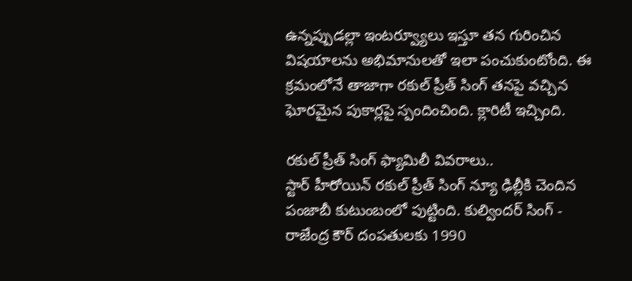ఉన్నప్పుడల్లా ఇంటర్వ్యూలు ఇస్తూ తన గురించిన విషయాలను అభిమానులతో ఇలా పంచుకుంటోంది. ఈ క్రమంలోనే తాజాగా రకుల్ ప్రీత్ సింగ్ తనపై వచ్చిన ఘోరమైన పుకార్లపై స్పందించింది. క్లారిటీ ఇచ్చింది.

రకుల్ ప్రీత్ సింగ్ ఫ్యామిలీ వివరాలు..
స్టార్ హీరోయిన్ రకుల్ ప్రీత్ సింగ్ న్యూ ఢిల్లీకి చెందిన పంజాబీ కుటుంబంలో పుట్టింది. కుల్విందర్ సింగ్ - రాజేంద్ర కౌర్ దంపతులకు 1990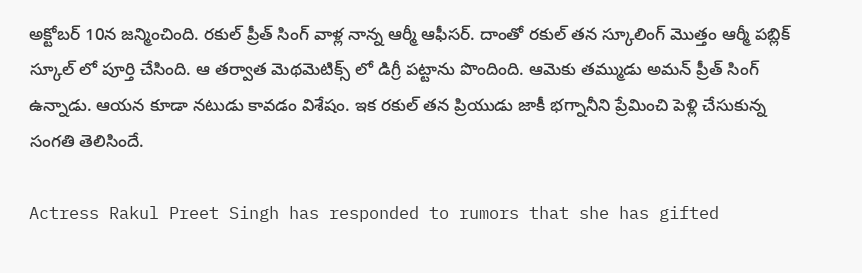అక్టోబర్ 10న జన్మించింది. రకుల్ ప్రీత్ సింగ్ వాళ్ల నాన్న ఆర్మీ ఆఫీసర్. దాంతో రకుల్ తన స్కూలింగ్ మొత్తం ఆర్మీ పబ్లిక్ స్కూల్ లో పూర్తి చేసింది. ఆ తర్వాత మెథమెటిక్స్ లో డిగ్రీ పట్టాను పొందింది. ఆమెకు తమ్ముడు అమన్ ప్రీత్ సింగ్ ఉన్నాడు. ఆయన కూడా నటుడు కావడం విశేషం. ఇక రకుల్ తన ప్రియుడు జాకీ భగ్నానీని ప్రేమించి పెళ్లి చేసుకున్న సంగతి తెలిసిందే.

Actress Rakul Preet Singh has responded to rumors that she has gifted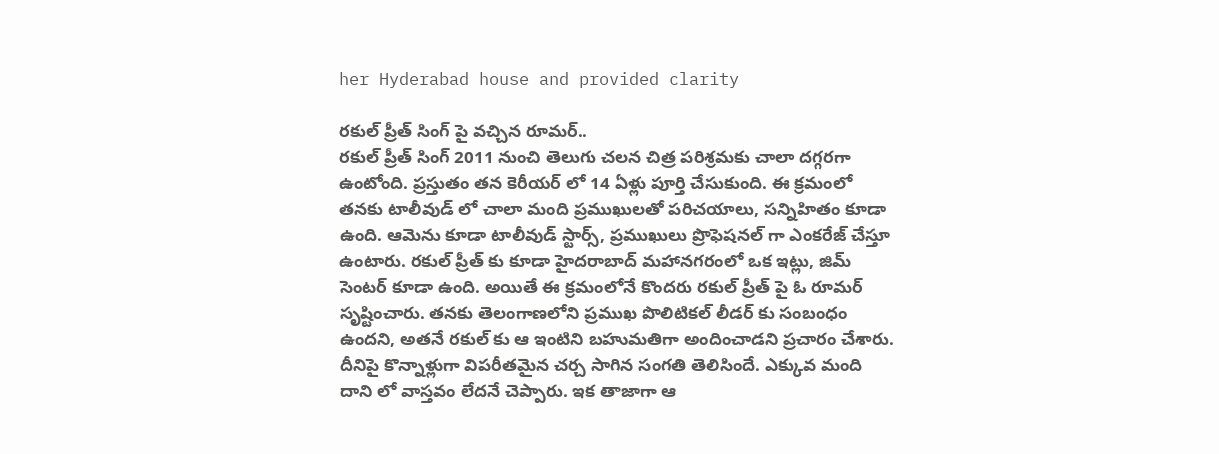her Hyderabad house and provided clarity

రకుల్ ప్రీత్ సింగ్ పై వచ్చిన రూమర్..
రకుల్ ప్రీత్ సింగ్ 2011 నుంచి తెలుగు చలన చిత్ర పరిశ్రమకు చాలా దగ్గరగా ఉంటోంది. ప్రస్తుతం తన కెరీయర్ లో 14 ఏళ్లు పూర్తి చేసుకుంది. ఈ క్రమంలో తనకు టాలీవుడ్ లో చాలా మంది ప్రముఖులతో పరిచయాలు, సన్నిహితం కూడా ఉంది. ఆమెను కూడా టాలీవుడ్ స్టార్స్, ప్రముఖులు ప్రొఫెషనల్ గా ఎంకరేజ్ చేస్తూ ఉంటారు. రకుల్ ప్రీత్ కు కూడా హైదరాబాద్ మహానగరంలో ఒక ఇట్లు, జిమ్ సెంటర్ కూడా ఉంది. అయితే ఈ క్రమంలోనే కొందరు రకుల్ ప్రీత్ పై ఓ రూమర్ సృష్టించారు. తనకు తెలంగాణలోని ప్రముఖ పొలిటికల్ లీడర్ కు సంబంధం ఉందని, అతనే రకుల్ కు ఆ ఇంటిని బహుమతిగా అందించాడని ప్రచారం చేశారు. దీనిపై కొన్నాళ్లుగా విపరీతమైన చర్చ సాగిన సంగతి తెలిసిందే. ఎక్కువ మంది దాని లో వాస్తవం లేదనే చెప్పారు. ఇక తాజాగా ఆ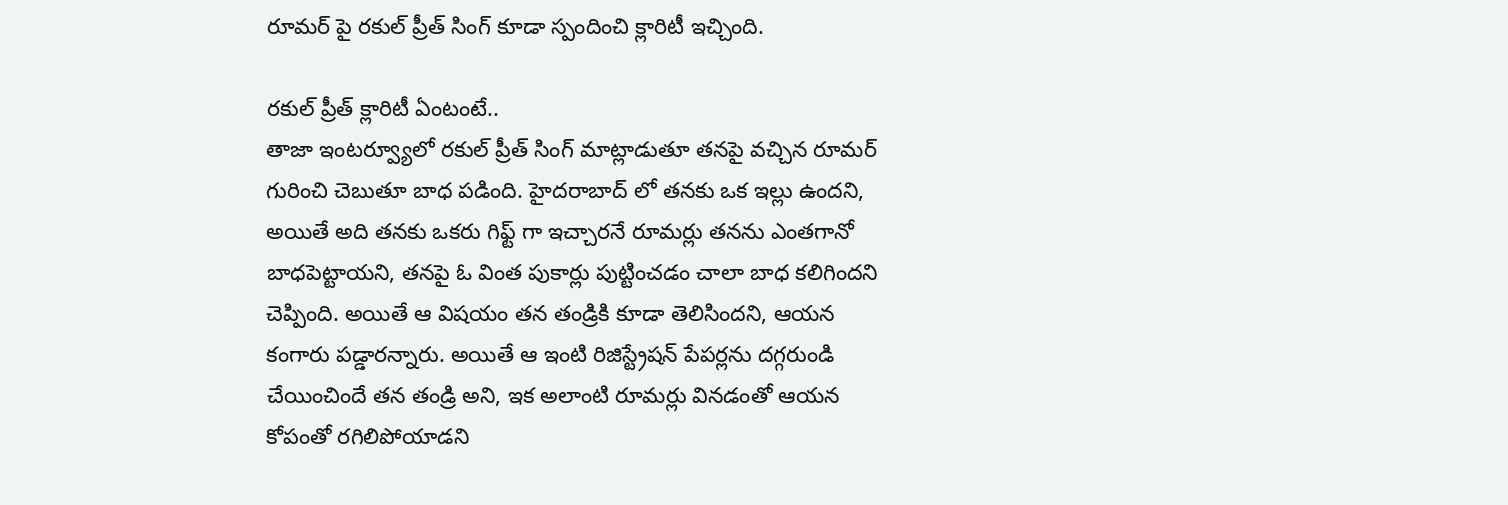రూమర్ పై రకుల్ ప్రీత్ సింగ్ కూడా స్పందించి క్లారిటీ ఇచ్చింది.

రకుల్ ప్రీత్ క్లారిటీ ఏంటంటే..
తాజా ఇంటర్వ్యూలో రకుల్ ప్రీత్ సింగ్ మాట్లాడుతూ తనపై వచ్చిన రూమర్ గురించి చెబుతూ బాధ పడింది. హైదరాబాద్ లో తనకు ఒక ఇల్లు ఉందని, అయితే అది తనకు ఒకరు గిఫ్ట్ గా ఇచ్చారనే రూమర్లు తనను ఎంతగానో బాధపెట్టాయని, తనపై ఓ వింత పుకార్లు పుట్టించడం చాలా బాధ కలిగిందని చెప్పింది. అయితే ఆ విషయం తన తండ్రికి కూడా తెలిసిందని, ఆయన కంగారు పడ్డారన్నారు. అయితే ఆ ఇంటి రిజిస్ట్రేషన్ పేపర్లను దగ్గరుండి చేయించిందే తన తండ్రి అని, ఇక అలాంటి రూమర్లు వినడంతో ఆయన కోపంతో రగిలిపోయాడని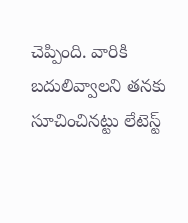చెప్పింది. వారికి బదులివ్వాలని తనకు సూచించినట్టు లేటెస్ట్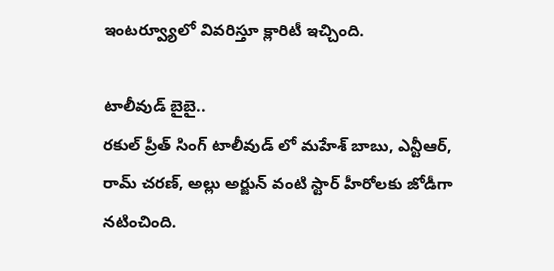ఇంటర్వ్యూలో వివరిస్తూ క్లారిటీ ఇచ్చింది.

టాలీవుడ్ బైబై..
రకుల్ ప్రీత్ సింగ్ టాలీవుడ్ లో మహేశ్ బాబు, ఎన్టీఆర్, రామ్ చరణ్, అల్లు అర్జున్ వంటి స్టార్ హీరోలకు జోడీగా నటించింది.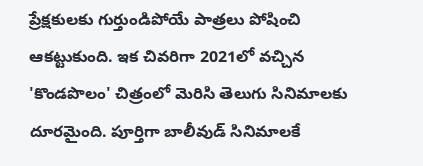ప్రేక్షకులకు గుర్తుండిపోయే పాత్రలు పోషించి ఆకట్టుకుంది. ఇక చివరిగా 2021లో వచ్చిన 'కొండపొలం' చిత్రంలో మెరిసి తెలుగు సినిమాలకు దూరమైంది. పూర్తిగా బాలీవుడ్ సినిమాలకే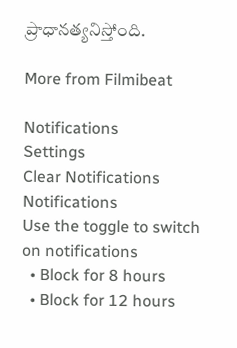ప్రాధానత్యనిస్తోంది.

More from Filmibeat

Notifications
Settings
Clear Notifications
Notifications
Use the toggle to switch on notifications
  • Block for 8 hours
  • Block for 12 hours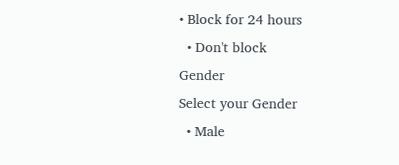• Block for 24 hours
  • Don't block
Gender
Select your Gender
  • Male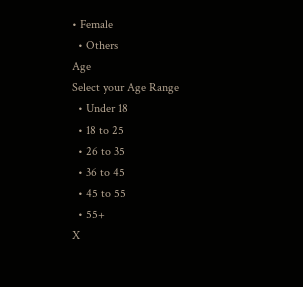• Female
  • Others
Age
Select your Age Range
  • Under 18
  • 18 to 25
  • 26 to 35
  • 36 to 45
  • 45 to 55
  • 55+
X